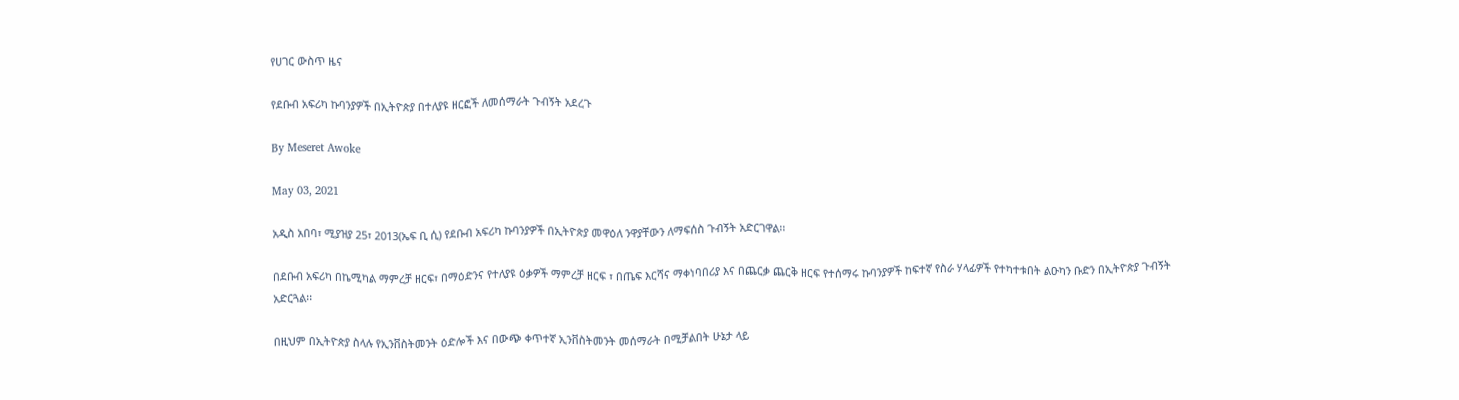የሀገር ውስጥ ዜና

የደቡብ አፍሪካ ኩባንያዎች በኢትዮጵያ በተለያዩ ዘርፎች ለመሰማራት ጉብኝት አደረጉ

By Meseret Awoke

May 03, 2021

አዲስ አበባ፣ ሚያዝያ 25፣ 2013(ኤፍ ቢ ሲ) የደቡብ አፍሪካ ኩባንያዎች በኢትዮጵያ መዋዕለ ንዋያቸውን ለማፍሰስ ጉብኝት አድርገዋል፡፡

በደቡብ አፍሪካ በኬሚካል ማምረቻ ዘርፍ፣ በማዕድንና የተለያዩ ዕቃዎች ማምረቻ ዘርፍ ፣ በጤፍ እርሻና ማቀነባበሪያ እና በጨርቃ ጨርቅ ዘርፍ የተሰማሩ ኩባንያዎች ከፍተኛ የስራ ሃላፊዎች የተካተቱበት ልዑካን ቡድን በኢትዮጵያ ጉብኝት አድርጓል፡፡

በዚህም በኢትዮጵያ ስላሉ የኢንቨስትመንት ዕድሎች እና በውጭ ቀጥተኛ ኢንቨስትመንት መሰማራት በሚቻልበት ሁኔታ ላይ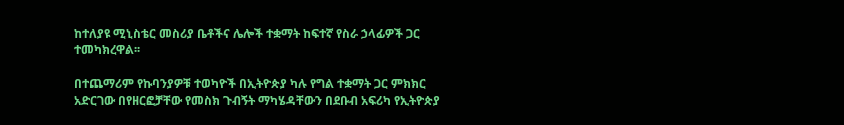ከተለያዩ ሚኒስቴር መስሪያ ቤቶችና ሌሎች ተቋማት ከፍተኛ የስራ ኃላፊዎች ጋር ተመካክረዋል፡፡

በተጨማሪም የኩባንያዎቹ ተወካዮች በኢትዮጵያ ካሉ የግል ተቋማት ጋር ምክክር አድርገው በየዘርፎቻቸው የመስክ ጉብኝት ማካሄዳቸውን በደቡብ አፍሪካ የኢትዮጵያ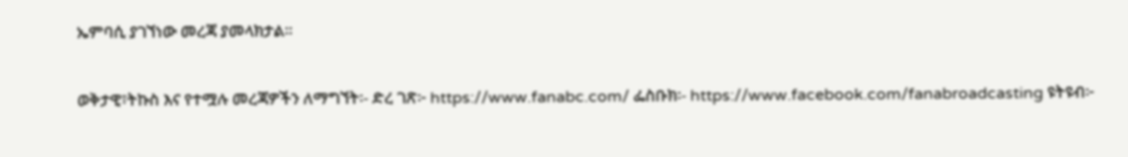ኤምባሲ ያገኘነው መረጃ ያመላክታል፡፡

ወቅታዊ፣ትኩስ እና የተሟሉ መረጃዎችን ለማግኘት፡- ድረ ገጽ፦ https://www.fanabc.com/ ፌስቡክ፡- https://www.facebook.com/fanabroadcasting ዩትዩብ፦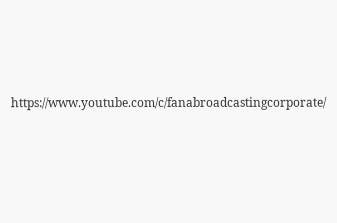https://www.youtube.com/c/fanabroadcastingcorporate/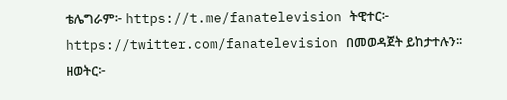ቴሌግራም፦ https://t.me/fanatelevision ትዊተር፦ https://twitter.com/fanatelevision በመወዳጀት ይከታተሉን፡፡ ዘወትር፦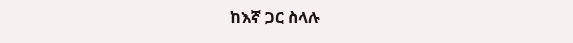ከእኛ ጋር ስላሉ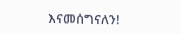እናመሰግናለን!